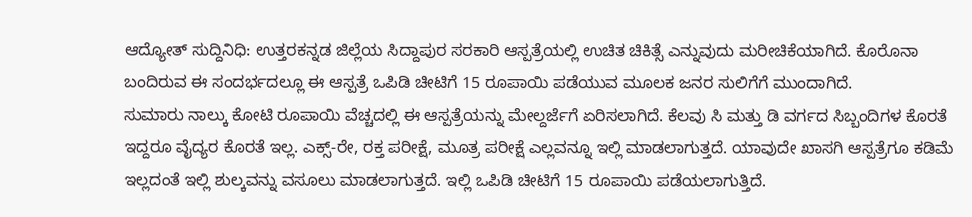ಆದ್ಯೋತ್ ಸುದ್ದಿನಿಧಿ: ಉತ್ತರಕನ್ನಡ ಜಿಲ್ಲೆಯ ಸಿದ್ದಾಪುರ ಸರಕಾರಿ ಆಸ್ಪತ್ರೆಯಲ್ಲಿ ಉಚಿತ ಚಿಕಿತ್ಸೆ ಎನ್ನುವುದು ಮರೀಚಿಕೆಯಾಗಿದೆ. ಕೊರೊನಾ ಬಂದಿರುವ ಈ ಸಂದರ್ಭದಲ್ಲೂ ಈ ಆಸ್ಪತ್ರೆ ಒಪಿಡಿ ಚೀಟಿಗೆ 15 ರೂಪಾಯಿ ಪಡೆಯುವ ಮೂಲಕ ಜನರ ಸುಲಿಗೆಗೆ ಮುಂದಾಗಿದೆ.
ಸುಮಾರು ನಾಲ್ಕು ಕೋಟಿ ರೂಪಾಯಿ ವೆಚ್ಚದಲ್ಲಿ ಈ ಆಸ್ಪತ್ರೆಯನ್ನು ಮೇಲ್ದರ್ಜೆಗೆ ಏರಿಸಲಾಗಿದೆ. ಕೆಲವು ಸಿ ಮತ್ತು ಡಿ ವರ್ಗದ ಸಿಬ್ಬಂದಿಗಳ ಕೊರತೆ ಇದ್ದರೂ ವೈದ್ಯರ ಕೊರತೆ ಇಲ್ಲ. ಎಕ್ಸ್-ರೇ, ರಕ್ತ ಪರೀಕ್ಷೆ, ಮೂತ್ರ ಪರೀಕ್ಷೆ ಎಲ್ಲವನ್ನೂ ಇಲ್ಲಿ ಮಾಡಲಾಗುತ್ತದೆ. ಯಾವುದೇ ಖಾಸಗಿ ಆಸ್ಪತ್ರೆಗೂ ಕಡಿಮೆ ಇಲ್ಲದಂತೆ ಇಲ್ಲಿ ಶುಲ್ಕವನ್ನು ವಸೂಲು ಮಾಡಲಾಗುತ್ತದೆ. ಇಲ್ಲಿ ಒಪಿಡಿ ಚೀಟಿಗೆ 15 ರೂಪಾಯಿ ಪಡೆಯಲಾಗುತ್ತಿದೆ.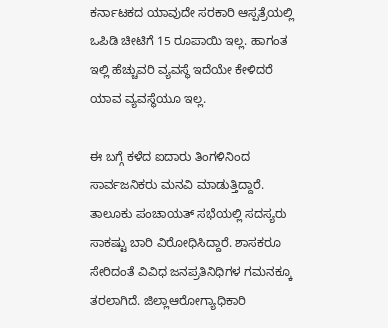ಕರ್ನಾಟಕದ ಯಾವುದೇ ಸರಕಾರಿ ಆಸ್ಪತ್ರೆಯಲ್ಲಿ ಒಪಿಡಿ ಚೀಟಿಗೆ 15 ರೂಪಾಯಿ ಇಲ್ಲ. ಹಾಗಂತ ಇಲ್ಲಿ ಹೆಚ್ಚುವರಿ ವ್ಯವಸ್ಥೆ ಇದೆಯೇ ಕೇಳಿದರೆ ಯಾವ ವ್ಯವಸ್ಥೆಯೂ ಇಲ್ಲ.

ಈ ಬಗ್ಗೆ ಕಳೆದ ಐದಾರು ತಿಂಗಳಿನಿಂದ ಸಾರ್ವಜನಿಕರು ಮನವಿ ಮಾಡುತ್ತಿದ್ದಾರೆ. ತಾಲೂಕು ಪಂಚಾಯತ್ ಸಭೆಯಲ್ಲಿ ಸದಸ್ಯರು ಸಾಕಷ್ಟು ಬಾರಿ ವಿರೋಧಿಸಿದ್ದಾರೆ. ಶಾಸಕರೂ ಸೇರಿದಂತೆ ವಿವಿಧ ಜನಪ್ರತಿನಿಧಿಗಳ ಗಮನಕ್ಕೂ ತರಲಾಗಿದೆ. ಜಿಲ್ಲಾಆರೋಗ್ಯಾಧಿಕಾರಿ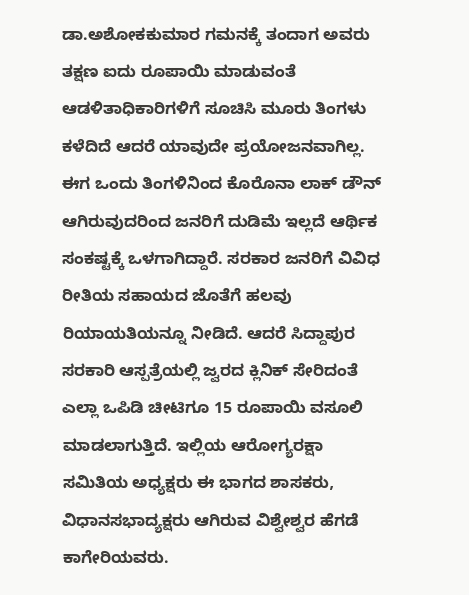ಡಾ.ಅಶೋಕಕುಮಾರ ಗಮನಕ್ಕೆ ತಂದಾಗ ಅವರು ತಕ್ಷಣ ಐದು ರೂಪಾಯಿ ಮಾಡುವಂತೆ ಆಡಳಿತಾಧಿಕಾರಿಗಳಿಗೆ ಸೂಚಿಸಿ ಮೂರು ತಿಂಗಳು ಕಳೆದಿದೆ ಆದರೆ ಯಾವುದೇ ಪ್ರಯೋಜನವಾಗಿಲ್ಲ.
ಈಗ ಒಂದು ತಿಂಗಳಿನಿಂದ ಕೊರೊನಾ ಲಾಕ್ ಡೌನ್ ಆಗಿರುವುದರಿಂದ ಜನರಿಗೆ ದುಡಿಮೆ ಇಲ್ಲದೆ ಆರ್ಥಿಕ ಸಂಕಷ್ಟಕ್ಕೆ ಒಳಗಾಗಿದ್ದಾರೆ. ಸರಕಾರ ಜನರಿಗೆ ವಿವಿಧ ರೀತಿಯ ಸಹಾಯದ ಜೊತೆಗೆ ಹಲವು ರಿಯಾಯತಿಯನ್ನೂ ನೀಡಿದೆ. ಆದರೆ ಸಿದ್ದಾಪುರ ಸರಕಾರಿ ಆಸ್ಪತ್ರೆಯಲ್ಲಿ ಜ್ವರದ ಕ್ಲಿನಿಕ್ ಸೇರಿದಂತೆ ಎಲ್ಲಾ ಒಪಿಡಿ ಚೀಟಿಗೂ 15 ರೂಪಾಯಿ ವಸೂಲಿ ಮಾಡಲಾಗುತ್ತಿದೆ. ಇಲ್ಲಿಯ ಆರೋಗ್ಯರಕ್ಷಾ ಸಮಿತಿಯ ಅಧ್ಯಕ್ಷರು ಈ ಭಾಗದ ಶಾಸಕರು, ವಿಧಾನಸಭಾದ್ಯಕ್ಷರು ಆಗಿರುವ ವಿಶ್ವೇಶ್ವರ ಹೆಗಡೆ ಕಾಗೇರಿಯವರು.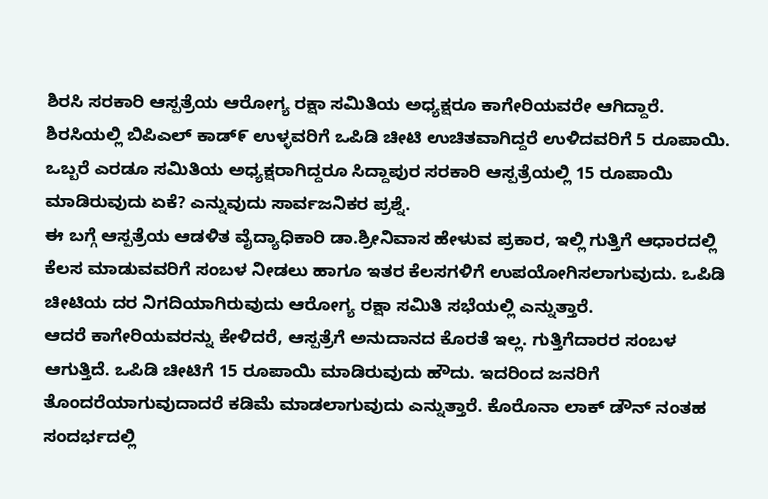ಶಿರಸಿ ಸರಕಾರಿ ಆಸ್ಪತ್ರೆಯ ಆರೋಗ್ಯ ರಕ್ಷಾ ಸಮಿತಿಯ ಅಧ್ಯಕ್ಷರೂ ಕಾಗೇರಿಯವರೇ ಆಗಿದ್ದಾರೆ. ಶಿರಸಿಯಲ್ಲಿ ಬಿಪಿಎಲ್ ಕಾಡ್೯ ಉಳ್ಳವರಿಗೆ ಒಪಿಡಿ ಚೀಟಿ ಉಚಿತವಾಗಿದ್ದರೆ ಉಳಿದವರಿಗೆ 5 ರೂಪಾಯಿ. ಒಬ್ಬರೆ ಎರಡೂ ಸಮಿತಿಯ ಅಧ್ಯಕ್ಷರಾಗಿದ್ದರೂ ಸಿದ್ದಾಪುರ ಸರಕಾರಿ ಆಸ್ಪತ್ರೆಯಲ್ಲಿ 15 ರೂಪಾಯಿ ಮಾಡಿರುವುದು ಏಕೆ? ಎನ್ನುವುದು ಸಾರ್ವಜನಿಕರ ಪ್ರಶ್ನೆ.
ಈ ಬಗ್ಗೆ ಆಸ್ಪತ್ರೆಯ ಆಡಳಿತ ವೈದ್ಯಾಧಿಕಾರಿ ಡಾ.ಶ್ರೀನಿವಾಸ ಹೇಳುವ ಪ್ರಕಾರ, ಇಲ್ಲಿ ಗುತ್ತಿಗೆ ಆಧಾರದಲ್ಲಿ ಕೆಲಸ ಮಾಡುವವರಿಗೆ ಸಂಬಳ ನೀಡಲು ಹಾಗೂ ಇತರ ಕೆಲಸಗಳಿಗೆ ಉಪಯೋಗಿಸಲಾಗುವುದು. ಒಪಿಡಿ ಚೀಟಿಯ ದರ ನಿಗದಿಯಾಗಿರುವುದು ಆರೋಗ್ಯ ರಕ್ಷಾ ಸಮಿತಿ ಸಭೆಯಲ್ಲಿ ಎನ್ನುತ್ತಾರೆ.
ಆದರೆ ಕಾಗೇರಿಯವರನ್ನು ಕೇಳಿದರೆ, ಆಸ್ಪತ್ರೆಗೆ ಅನುದಾನದ ಕೊರತೆ ಇಲ್ಲ. ಗುತ್ತಿಗೆದಾರರ ಸಂಬಳ ಆಗುತ್ತಿದೆ. ಒಪಿಡಿ ಚೀಟಿಗೆ 15 ರೂಪಾಯಿ ಮಾಡಿರುವುದು ಹೌದು. ಇದರಿಂದ ಜನರಿಗೆ ತೊಂದರೆಯಾಗುವುದಾದರೆ ಕಡಿಮೆ ಮಾಡಲಾಗುವುದು ಎನ್ನುತ್ತಾರೆ. ಕೊರೊನಾ ಲಾಕ್ ಡೌನ್ ನಂತಹ ಸಂದರ್ಭದಲ್ಲಿ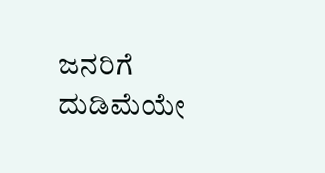ಜನರಿಗೆ ದುಡಿಮೆಯೇ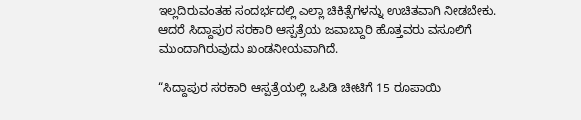ಇಲ್ಲದಿರುವಂತಹ ಸಂದರ್ಭದಲ್ಲಿ ಎಲ್ಲಾ ಚಿಕಿತ್ಸೆಗಳನ್ನು ಉಚಿತವಾಗಿ ನೀಡಬೇಕು. ಆದರೆ ಸಿದ್ದಾಪುರ ಸರಕಾರಿ ಆಸ್ಪತ್ರೆಯ ಜವಾಬ್ದಾರಿ ಹೊತ್ತವರು ವಸೂಲಿಗೆ ಮುಂದಾಗಿರುವುದು ಖಂಡನೀಯವಾಗಿದೆ.

“ಸಿದ್ದಾಪುರ ಸರಕಾರಿ ಆಸ್ಪತ್ರೆಯಲ್ಲಿ ಒಪಿಡಿ ಚೀಟಿಗೆ 15 ರೂಪಾಯಿ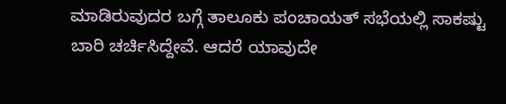ಮಾಡಿರುವುದರ ಬಗ್ಗೆ ತಾಲೂಕು ಪಂಚಾಯತ್ ಸಭೆಯಲ್ಲಿ ಸಾಕಷ್ಟು ಬಾರಿ ಚರ್ಚಿಸಿದ್ದೇವೆ. ಆದರೆ ಯಾವುದೇ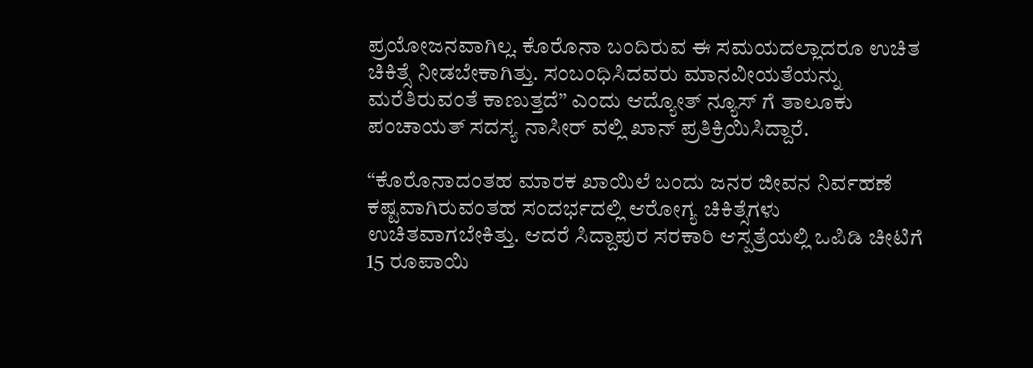ಪ್ರಯೋಜನವಾಗಿಲ್ಲ. ಕೊರೊನಾ ಬಂದಿರುವ ಈ ಸಮಯದಲ್ಲಾದರೂ ಉಚಿತ ಚಿಕಿತ್ಸೆ ನೀಡಬೇಕಾಗಿತ್ತು. ಸಂಬಂಧಿಸಿದವರು ಮಾನವೀಯತೆಯನ್ನು ಮರೆತಿರುವಂತೆ ಕಾಣುತ್ತದೆ” ಎಂದು ಆದ್ಯೋತ್ ನ್ಯೂಸ್ ಗೆ ತಾಲೂಕು ಪಂಚಾಯತ್ ಸದಸ್ಯ ನಾಸೀರ್ ವಲ್ಲಿ ಖಾನ್ ಪ್ರತಿಕ್ರಿಯಿಸಿದ್ದಾರೆ.

“ಕೊರೊನಾದಂತಹ ಮಾರಕ ಖಾಯಿಲೆ ಬಂದು ಜನರ ಜೀವನ ನಿರ್ವಹಣೆ ಕಷ್ಟವಾಗಿರುವಂತಹ ಸಂದರ್ಭದಲ್ಲಿ ಆರೋಗ್ಯ ಚಿಕಿತ್ಸೆಗಳು ಉಚಿತವಾಗಬೇಕಿತ್ತು. ಆದರೆ ಸಿದ್ದಾಪುರ ಸರಕಾರಿ ಆಸ್ಪತ್ರೆಯಲ್ಲಿ ಒಪಿಡಿ ಚೀಟಿಗೆ 15 ರೂಪಾಯಿ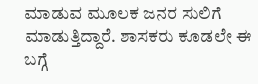ಮಾಡುವ ಮೂಲಕ ಜನರ ಸುಲಿಗೆ ಮಾಡುತ್ತಿದ್ದಾರೆ. ಶಾಸಕರು ಕೂಡಲೇ ಈ ಬಗ್ಗೆ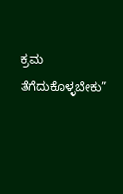ಕ್ರಮ ತೆಗೆದುಕೊಳ್ಳಬೇಕು”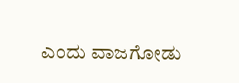ಎಂದು ವಾಜಗೋಡು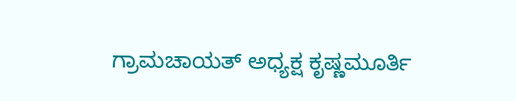ಗ್ರಾಮಚಾಯತ್ ಅಧ್ಯಕ್ಷ ಕೃಷ್ಣಮೂರ್ತಿ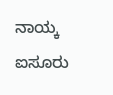ನಾಯ್ಕ ಐಸೂರು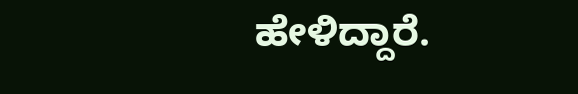ಹೇಳಿದ್ದಾರೆ.